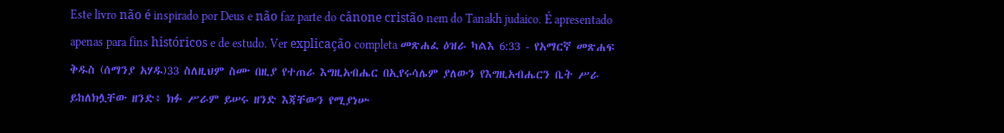Este livro não é inspirado por Deus e não faz parte do cânone cristão nem do Tanakh judaico. É apresentado apenas para fins históricos e de estudo. Ver explicação completa መጽሐፈ ዕዝራ ካልእ 6:33 - የአማርኛ መጽሐፍ ቅዱስ (ሰማንያ አሃዱ)33 ስለዚህም ስሙ በዚያ የተጠራ እግዚአብሔር በኢየሩሳሌም ያለውን የእግዚአብሔርን ቤት ሥራ ይከለክሏቸው ዘንድ፥ ክፉ ሥራም ይሠሩ ዘንድ እጃቸውን የሚያነሡ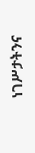ነገሥታትንና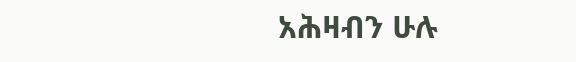አሕዛብን ሁሉ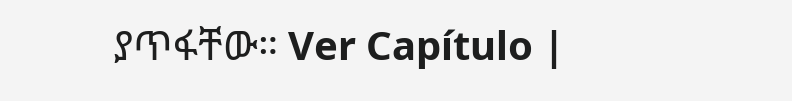ያጥፋቸው። Ver Capítulo |